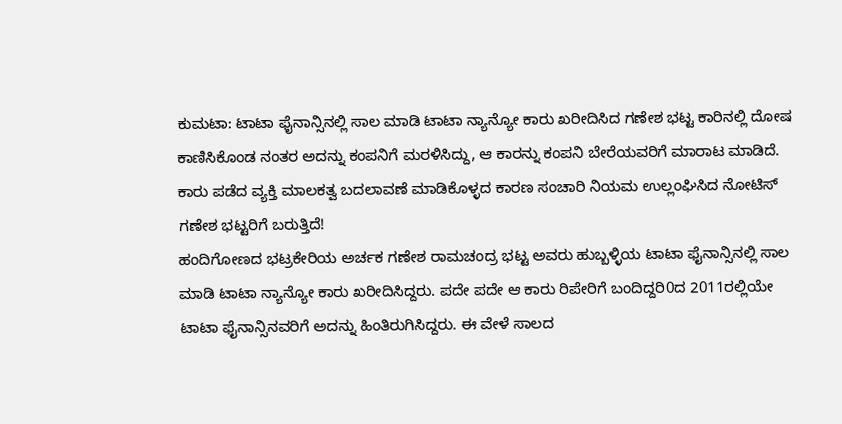ಕುಮಟಾ: ಟಾಟಾ ಫೈನಾನ್ಸಿನಲ್ಲಿ ಸಾಲ ಮಾಡಿ ಟಾಟಾ ನ್ಯಾನ್ಯೋ ಕಾರು ಖರೀದಿಸಿದ ಗಣೇಶ ಭಟ್ಟ ಕಾರಿನಲ್ಲಿ ದೋಷ ಕಾಣಿಸಿಕೊಂಡ ನಂತರ ಅದನ್ನು ಕಂಪನಿಗೆ ಮರಳಿಸಿದ್ದು, ಆ ಕಾರನ್ನು ಕಂಪನಿ ಬೇರೆಯವರಿಗೆ ಮಾರಾಟ ಮಾಡಿದೆ. ಕಾರು ಪಡೆದ ವ್ಯಕ್ತಿ ಮಾಲಕತ್ವ ಬದಲಾವಣೆ ಮಾಡಿಕೊಳ್ಳದ ಕಾರಣ ಸಂಚಾರಿ ನಿಯಮ ಉಲ್ಲಂಘಿಸಿದ ನೋಟಿಸ್ ಗಣೇಶ ಭಟ್ಟರಿಗೆ ಬರುತ್ತಿದೆ!
ಹಂದಿಗೋಣದ ಭಟ್ರಕೇರಿಯ ಅರ್ಚಕ ಗಣೇಶ ರಾಮಚಂದ್ರ ಭಟ್ಟ ಅವರು ಹುಬ್ಬಳ್ಳಿಯ ಟಾಟಾ ಫೈನಾನ್ಸಿನಲ್ಲಿ ಸಾಲ ಮಾಡಿ ಟಾಟಾ ನ್ಯಾನ್ಯೋ ಕಾರು ಖರೀದಿಸಿದ್ದರು. ಪದೇ ಪದೇ ಆ ಕಾರು ರಿಪೇರಿಗೆ ಬಂದಿದ್ದರಿ0ದ 2011ರಲ್ಲಿಯೇ ಟಾಟಾ ಫೈನಾನ್ಸಿನವರಿಗೆ ಅದನ್ನು ಹಿಂತಿರುಗಿಸಿದ್ದರು. ಈ ವೇಳೆ ಸಾಲದ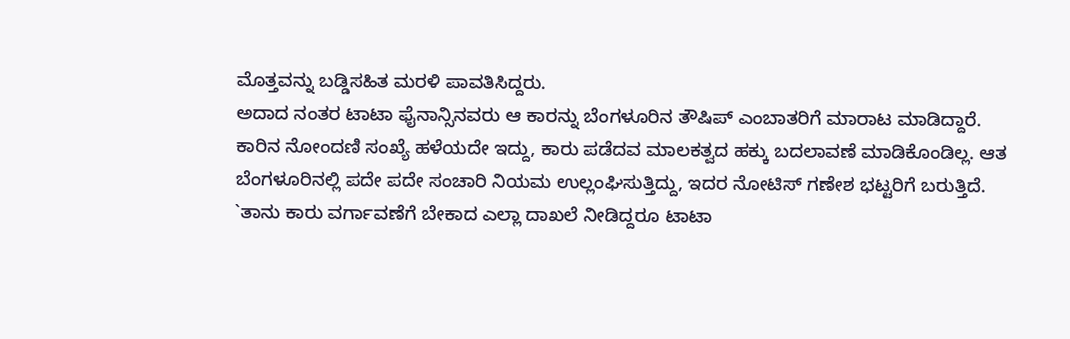ಮೊತ್ತವನ್ನು ಬಡ್ಡಿಸಹಿತ ಮರಳಿ ಪಾವತಿಸಿದ್ದರು.
ಅದಾದ ನಂತರ ಟಾಟಾ ಫೈನಾನ್ಸಿನವರು ಆ ಕಾರನ್ನು ಬೆಂಗಳೂರಿನ ತೌಷಿಪ್ ಎಂಬಾತರಿಗೆ ಮಾರಾಟ ಮಾಡಿದ್ದಾರೆ. ಕಾರಿನ ನೋಂದಣಿ ಸಂಖ್ಯೆ ಹಳೆಯದೇ ಇದ್ದು, ಕಾರು ಪಡೆದವ ಮಾಲಕತ್ವದ ಹಕ್ಕು ಬದಲಾವಣೆ ಮಾಡಿಕೊಂಡಿಲ್ಲ. ಆತ ಬೆಂಗಳೂರಿನಲ್ಲಿ ಪದೇ ಪದೇ ಸಂಚಾರಿ ನಿಯಮ ಉಲ್ಲಂಘಿಸುತ್ತಿದ್ದು, ಇದರ ನೋಟಿಸ್ ಗಣೇಶ ಭಟ್ಟರಿಗೆ ಬರುತ್ತಿದೆ. `ತಾನು ಕಾರು ವರ್ಗಾವಣೆಗೆ ಬೇಕಾದ ಎಲ್ಲಾ ದಾಖಲೆ ನೀಡಿದ್ದರೂ ಟಾಟಾ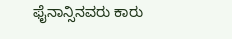ಫೈನಾನ್ಸಿನವರು ಕಾರು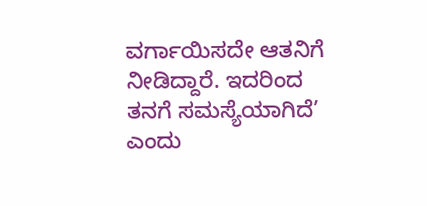ವರ್ಗಾಯಿಸದೇ ಆತನಿಗೆ ನೀಡಿದ್ದಾರೆ. ಇದರಿಂದ ತನಗೆ ಸಮಸ್ಯೆಯಾಗಿದೆ’ ಎಂದು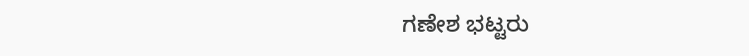ಗಣೇಶ ಭಟ್ಟರು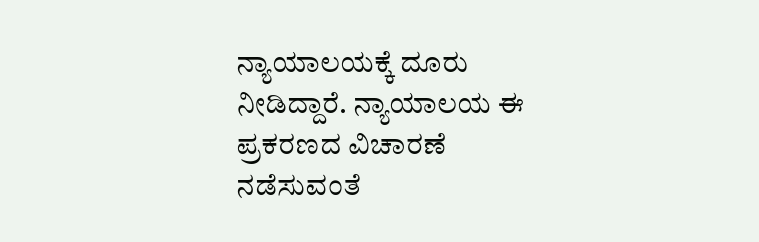ನ್ಯಾಯಾಲಯಕ್ಕೆ ದೂರು ನೀಡಿದ್ದಾರೆ. ನ್ಯಾಯಾಲಯ ಈ ಪ್ರಕರಣದ ವಿಚಾರಣೆ ನಡೆಸುವಂತೆ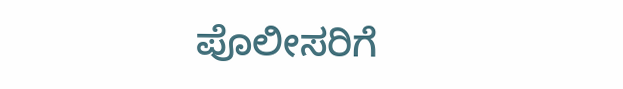ಪೊಲೀಸರಿಗೆ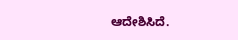ಆದೇಶಿಸಿದೆ.